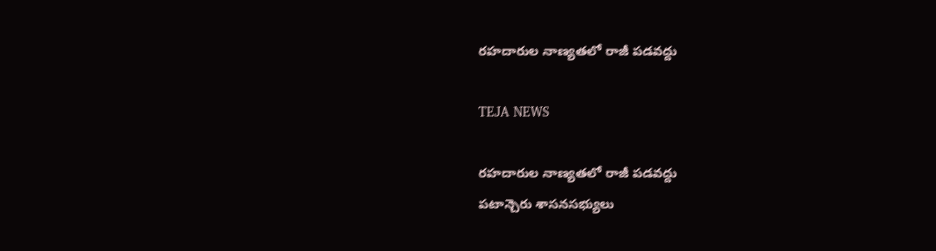రహదారుల నాణ్యతలో రాజీ పడవద్దు

TEJA NEWS

రహదారుల నాణ్యతలో రాజీ పడవద్దు
పటాన్చెరు శాసనసభ్యులు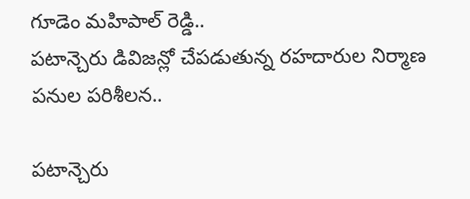గూడెం మహిపాల్ రెడ్డి..
పటాన్చెరు డివిజన్లో చేపడుతున్న రహదారుల నిర్మాణ పనుల పరిశీలన..

పటాన్చెరు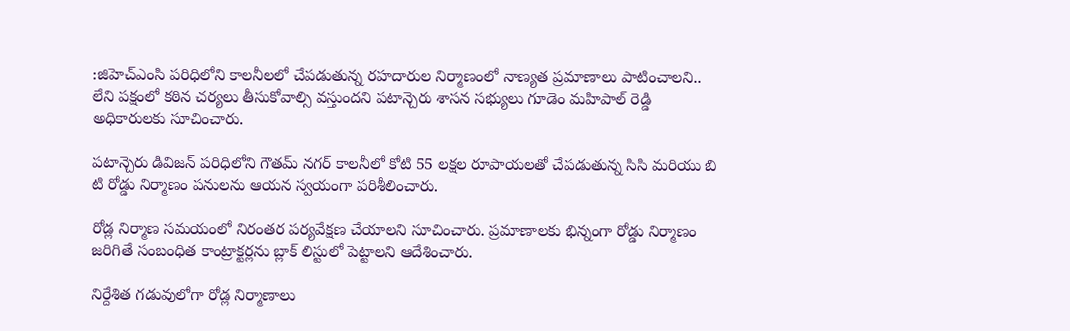:జిహెచ్ఎంసి పరిధిలోని కాలనీలలో చేపడుతున్న రహదారుల నిర్మాణంలో నాణ్యత ప్రమాణాలు పాటించాలని.. లేని పక్షంలో కఠిన చర్యలు తీసుకోవాల్సి వస్తుందని పటాన్చెరు శాసన సభ్యులు గూడెం మహిపాల్ రెడ్డి అధికారులకు సూచించారు.

పటాన్చెరు డివిజన్ పరిధిలోని గౌతమ్ నగర్ కాలనీలో కోటి 55 లక్షల రూపాయలతో చేపడుతున్న సిసి మరియు బి టి రోడ్డు నిర్మాణం పనులను ఆయన స్వయంగా పరిశీలించారు.

రోడ్ల నిర్మాణ సమయంలో నిరంతర పర్యవేక్షణ చేయాలని సూచించారు. ప్రమాణాలకు భిన్నంగా రోడ్డు నిర్మాణం జరిగితే సంబంధిత కాంట్రాక్టర్లను బ్లాక్ లిస్టులో పెట్టాలని ఆదేశించారు.

నిర్దేశిత గడువులోగా రోడ్ల నిర్మాణాలు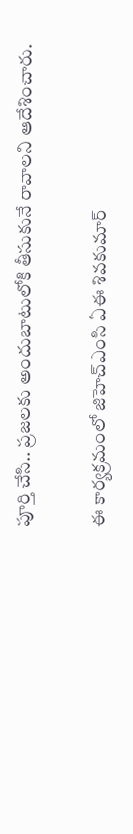పూర్తి చేసి.. ప్రజలకు అందుబాటులోకి తీసుకునే రావాలని ఆదేశించారు.

ఈ కార్యక్రమంలో జిహెచ్ఎంసి ఏఈ శివకుమార్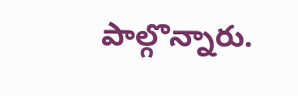పాల్గొన్నారు.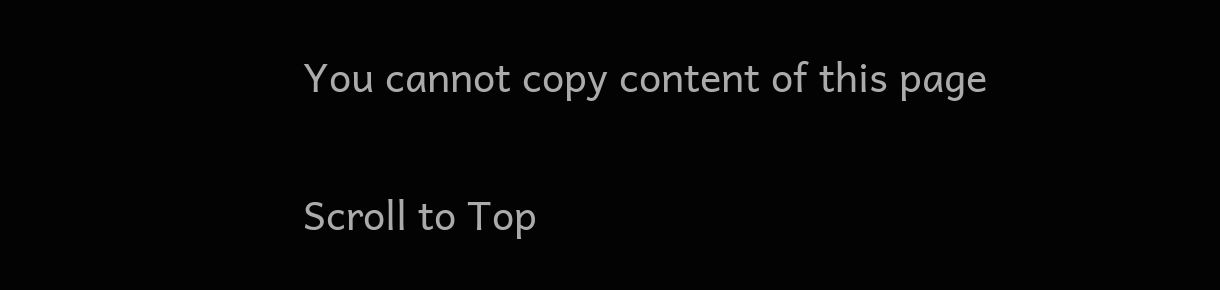You cannot copy content of this page

Scroll to Top